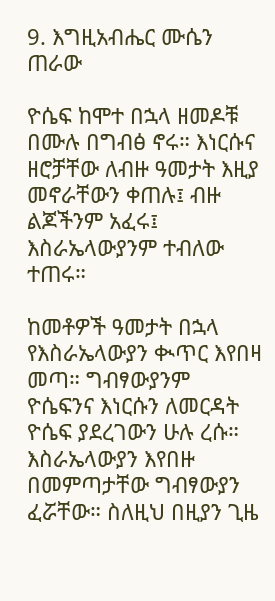9. እግዚአብሔር ሙሴን ጠራው

ዮሴፍ ከሞተ በኋላ ዘመዶቹ በሙሉ በግብፅ ኖሩ። እነርሱና ዘሮቻቸው ለብዙ ዓመታት እዚያ መኖራቸውን ቀጠሉ፤ ብዙ ልጆችንም አፈሩ፤ እስራኤላውያንም ተብለው ተጠሩ።

ከመቶዎች ዓመታት በኋላ የእስራኤላውያን ቊጥር እየበዛ መጣ። ግብፃውያንም ዮሴፍንና እነርሱን ለመርዳት ዮሴፍ ያደረገውን ሁሉ ረሱ። እስራኤላውያን እየበዙ በመምጣታቸው ግብፃውያን ፈሯቸው። ስለዚህ በዚያን ጊዜ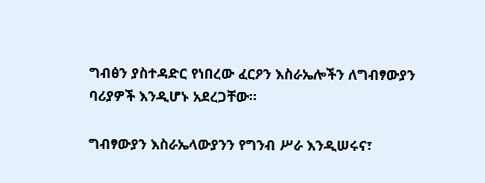ግብፅን ያስተዳድር የነበረው ፈርዖን እስራኤሎችን ለግብፃውያን ባሪያዎች እንዲሆኑ አደረጋቸው።

ግብፃውያን እስራኤላውያንን የግንብ ሥራ እንዲሠሩና፣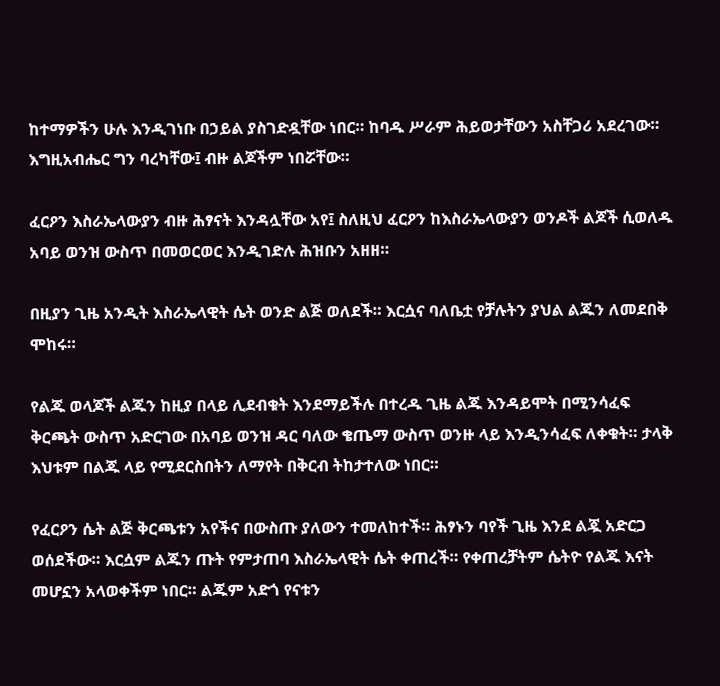ከተማዎችን ሁሉ እንዲገነቡ በኃይል ያስገድዷቸው ነበር። ከባዱ ሥራም ሕይወታቸውን አስቸጋሪ አደረገው። እግዚአብሔር ግን ባረካቸው፤ ብዙ ልጆችም ነበሯቸው።

ፈርዖን እስራኤላውያን ብዙ ሕፃናት እንዳሏቸው አየ፤ ስለዚህ ፈርዖን ከእስራኤላውያን ወንዶች ልጆች ሲወለዱ አባይ ወንዝ ውስጥ በመወርወር እንዲገድሉ ሕዝቡን አዘዘ።

በዚያን ጊዜ አንዲት እስራኤላዊት ሴት ወንድ ልጅ ወለደች። እርሷና ባለቤቷ የቻሉትን ያህል ልጁን ለመደበቅ ሞከሩ።

የልጁ ወላጆች ልጁን ከዚያ በላይ ሊደብቁት እንደማይችሉ በተረዱ ጊዜ ልጁ እንዳይሞት በሚንሳፈፍ ቅርጫት ውስጥ አድርገው በአባይ ወንዝ ዳር ባለው ቄጤማ ውስጥ ወንዙ ላይ እንዲንሳፈፍ ለቀቁት። ታላቅ እህቱም በልጁ ላይ የሚደርስበትን ለማየት በቅርብ ትከታተለው ነበር።

የፈርዖን ሴት ልጅ ቅርጫቱን አየችና በውስጡ ያለውን ተመለከተች። ሕፃኑን ባየች ጊዜ እንደ ልጇ አድርጋ ወሰደችው። እርሷም ልጁን ጡት የምታጠባ እስራኤላዊት ሴት ቀጠረች። የቀጠረቻትም ሴትዮ የልጁ እናት መሆኗን አላወቀችም ነበር። ልጁም አድጎ የናቱን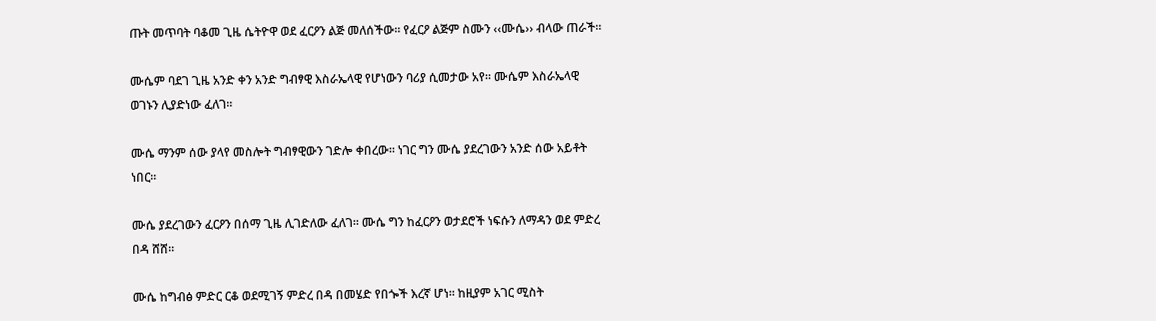ጡት መጥባት ባቆመ ጊዜ ሴትዮዋ ወደ ፈርዖን ልጅ መለሰችው። የፈርዖ ልጅም ስሙን ‹‹ሙሴ›› ብላው ጠራች።

ሙሴም ባደገ ጊዜ አንድ ቀን አንድ ግብፃዊ እስራኤላዊ የሆነውን ባሪያ ሲመታው አየ። ሙሴም እስራኤላዊ ወገኑን ሊያድነው ፈለገ።

ሙሴ ማንም ሰው ያላየ መስሎት ግብፃዊውን ገድሎ ቀበረው። ነገር ግን ሙሴ ያደረገውን አንድ ሰው አይቶት ነበር።

ሙሴ ያደረገውን ፈርዖን በሰማ ጊዜ ሊገድለው ፈለገ። ሙሴ ግን ከፈርዖን ወታደሮች ነፍሱን ለማዳን ወደ ምድረ በዳ ሸሸ።

ሙሴ ከግብፅ ምድር ርቆ ወደሚገኝ ምድረ በዳ በመሄድ የበጐች እረኛ ሆነ። ከዚያም አገር ሚስት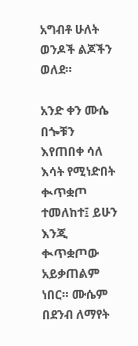አግብቶ ሁለት ወንዶች ልጆችን ወለደ።

አንድ ቀን ሙሴ በጐቹን እየጠበቀ ሳለ እሳት የሚነድበት ቊጥቋጦ ተመለከተ፤ ይሁን እንጂ ቊጥቋጦው አይቃጠልም ነበር። ሙሴም በደንብ ለማየት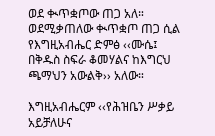ወደ ቊጥቋጦው ጠጋ አለ። ወደሚቃጠለው ቊጥቋጦ ጠጋ ሲል የእግዚአብሔር ድምፅ ‹‹ሙሴ፤ በቅዱስ ስፍራ ቆመሃልና ከእግርህ ጫማህን አውልቅ›› አለው።

እግዚአብሔርም ‹‹የሕዝቤን ሥቃይ አይቻለሁና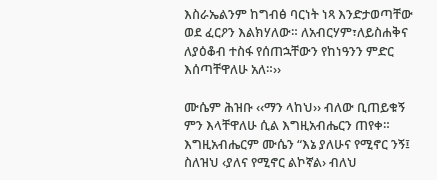እስራኤልንም ከግብፅ ባርነት ነጻ እንድታወጣቸው ወደ ፈርዖን እልክሃለው። ለአብርሃም፣ለይስሐቅና ለያዕቆብ ተስፋ የሰጠኋቸውን የከነዓንን ምድር እሰጣቸዋለሁ አለ።››

ሙሴም ሕዝቡ ‹‹ማን ላከህ›› ብለው ቢጠይቁኝ ምን እላቸዋለሁ ሲል እግዚአብሔርን ጠየቀ። እግዚአብሔርም ሙሴን “እኔ ያለሁና የሚኖር ንኝ፤ ስለዝህ ‹ያለና የሚኖር ልኮኛል› ብለህ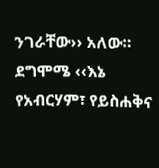ንገራቸው›› አለው። ደግሞሜ ‹‹እኔ የአብርሃም፣ የይስሐቅና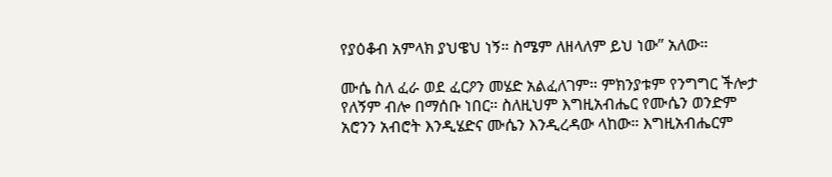የያዕቆብ አምላክ ያህዌህ ነኝ። ስሜም ለዘላለም ይህ ነው” አለው።

ሙሴ ስለ ፈራ ወደ ፈርዖን መሄድ አልፈለገም። ምክንያቱም የንግግር ችሎታ የለኝም ብሎ በማሰቡ ነበር። ስለዚህም እግዚአብሔር የሙሴን ወንድም አሮንን አብሮት እንዲሄድና ሙሴን እንዲረዳው ላከው። እግዚአብሔርም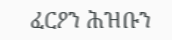ፈርዖን ሕዝቡን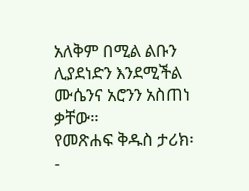አለቅም በሚል ልቡን ሊያደነድን እንደሚችል ሙሴንና አሮንን አስጠነ ቃቸው።
የመጽሐፍ ቅዱስ ታሪክ፡-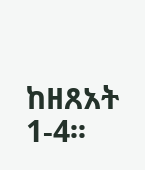ከዘጸአት 1-4፡፡